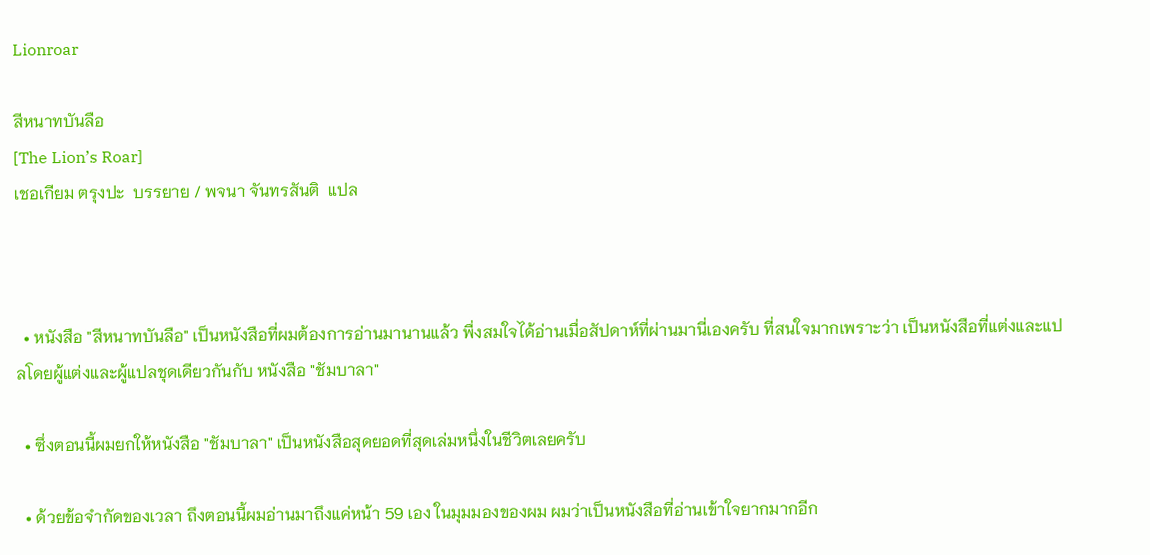Lionroar

สีหนาทบันลือ
[The Lion’s Roar]
เชอเกียม ตรุงปะ  บรรยาย / พจนา จันทรสันติ  แปล



  • หนังสือ "สีหนาทบันลือ" เป็นหนังสือที่ผมต้องการอ่านมานานแล้ว พื่งสมใจได้อ่านเมื่อสัปดาห์ที่ผ่านมานี่เองครับ ที่สนใจมากเพราะว่า เป็นหนังสือที่แต่งและแปลโดยผู้แต่งและผู้แปลชุดเดียวกันกับ หนังสือ "ชัมบาลา"

  • ซึ่งตอนนี้ผมยกให้หนังสือ "ชัมบาลา" เป็นหนังสือสุดยอดที่สุดเล่มหนึ่งในชีวิตเลยครับ

  • ด้วยข้อจำกัดของเวลา ถึงตอนนี้ผมอ่านมาถึงแค่หน้า 59 เอง ในมุมมองของผม ผมว่าเป็นหนังสือที่อ่านเข้าใจยากมากอีก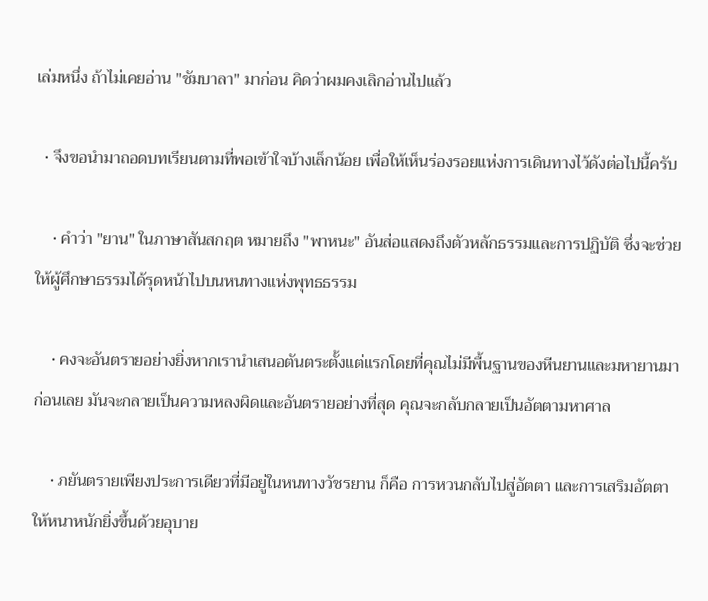เล่มหนึ่ง ถ้าไม่เคยอ่าน "ชัมบาลา" มาก่อน คิดว่าผมคงเลิกอ่านไปแล้ว

  • จึงขอนำมาถอดบทเรียนตามที่พอเข้าใจบ้างเล็กน้อย เพื่อให้เห็นร่องรอยแห่งการเดินทางไว้ดังต่อไปนี้ครับ

    • คำว่า "ยาน" ในภาษาสันสกฤต หมายถึง "พาหนะ" อันส่อแสดงถึงตัวหลักธรรมและการปฏิบัติ ซึ่งจะช่วยให้ผู้ศึกษาธรรมได้รุดหน้าไปบนหนทางแห่งพุทธธรรม

    • คงจะอันตรายอย่างยิ่งหากเรานำเสนอตันตระตั้งแต่แรกโดยที่คุณไม่มีพื้นฐานของหีนยานและมหายานมาก่อนเลย มันจะกลายเป็นความหลงผิดและอันตรายอย่างที่สุด คุณจะกลับกลายเป็นอัตตามหาศาล

    • ภยันตรายเพียงประการเดียวที่มีอยู่ในหนทางวัชรยาน ก็คือ การหวนกลับไปสู่อัตตา และการเสริมอัตตาให้หนาหนักยิ่งขึ้นด้วยอุบาย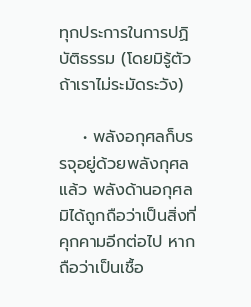ทุกประการในการปฏิบัติธรรม (โดยมิรู้ตัวถ้าเราไม่ระมัดระวัง)

    • พลังอกุศลก็บรรจุอยู่ด้วยพลังกุศลแล้ว พลังด้านอกุศลมิได้ถูกถือว่าเป็นสิ่งที่คุกคามอีกต่อไป หากถือว่าเป็นเชื้อ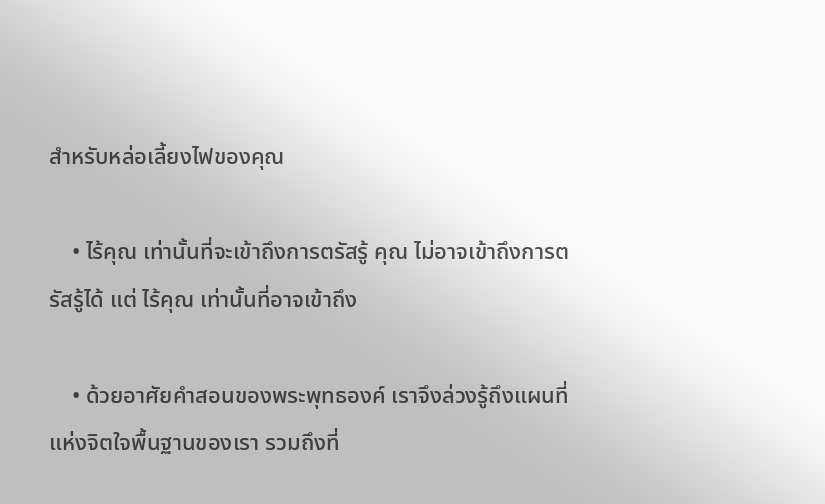สำหรับหล่อเลี้ยงไฟของคุณ

    • ไร้คุณ เท่านั้นที่จะเข้าถึงการตรัสรู้ คุณ ไม่อาจเข้าถึงการตรัสรู้ได้ แต่ ไร้คุณ เท่านั้นที่อาจเข้าถึง

    • ด้วยอาศัยคำสอนของพระพุทธองค์ เราจึงล่วงรู้ถึงแผนที่แห่งจิตใจพื้นฐานของเรา รวมถึงที่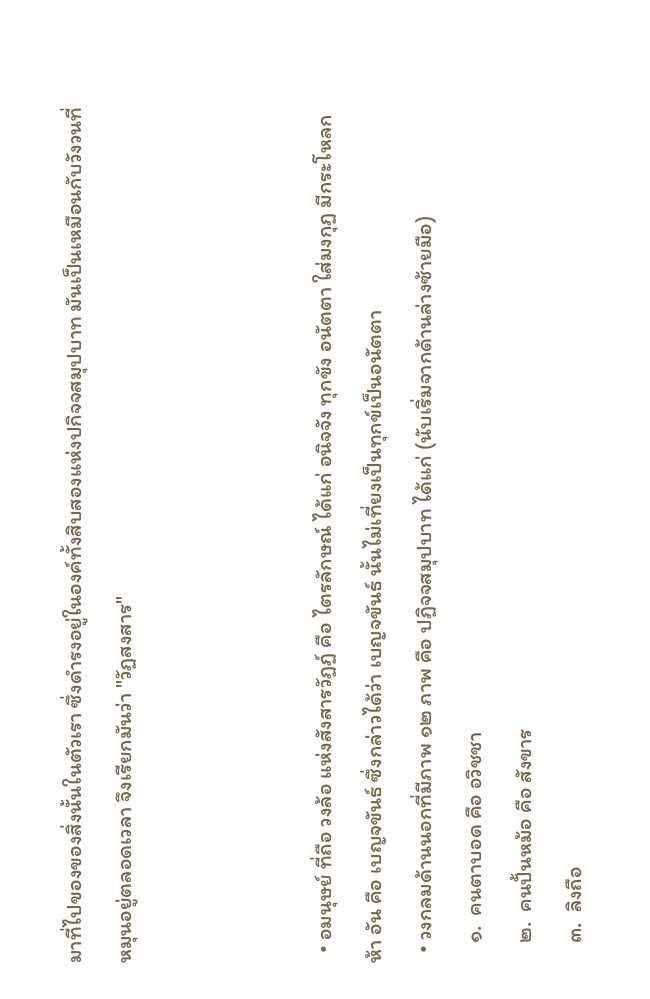มาที่ไปของของสิ่งนั้นในตัวเรา ซึ่งดำรงอยู่ในองค์ทั้งสิบสองแห่งปกิจจสมุปบาท มันเป็นเหมือนกับวังวนที่หมุนอยู่ตลอดเวลา จึงเรียกมันว่า "วัฏสงสาร"



  • อมนุษย์ ที่ถือ วงล้อ แห่งสังสารวัฏฏ์ คือ ไตรลักษณ์ ได้แก่ อนิจจัง ทุกขัง อนัตตา ใส่มงกุฏ มีกระโหลก ห้า อัน คือ เบญจขันธ์ ซึ่งกล่าวได้ว่า เบญจขันธ์ นั้นไม่เที่ยงเป็นทุกข์เป็นอนัตตา
  • วงกลมด้านนอกที่มีภาพ ๑๒ ภาพ คือ ปฏิจจสมุปบาท ได้แก่ (นับเริ่มจากด้านล่างซ้ายมือ)
    ๑.  คนตาบอด คือ อวิชชา
    ๒.  คนปั้นหม้อ คือ สังขาร
    ๓.  ลิงถือ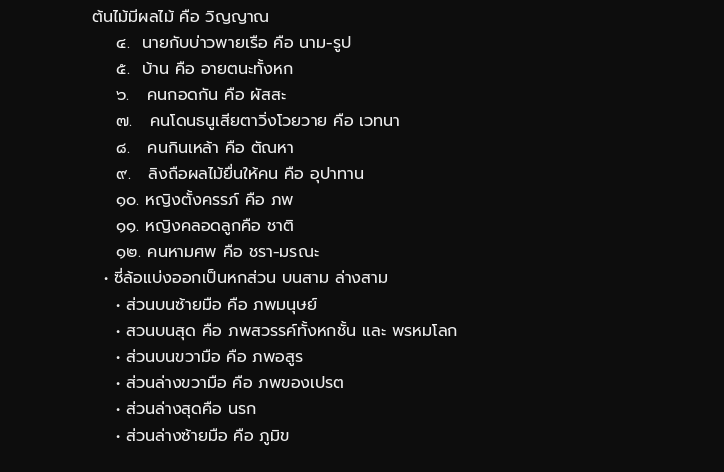ต้นไม้มีผลไม้ คือ วิญญาณ
    ๔.  นายกับบ่าวพายเรือ คือ นาม-รูป
    ๕.  บ้าน คือ อายตนะทั้งหก
    ๖.   คนกอดกัน คือ ผัสสะ
    ๗.   คนโดนธนูเสียตาวิ่งโวยวาย คือ เวทนา
    ๘.   คนกินเหล้า คือ ตัณหา
    ๙.   ลิงถือผลไม้ยื่นให้คน คือ อุปาทาน
    ๑๐. หญิงตั้งครรภ์ คือ ภพ
    ๑๑. หญิงคลอดลูกคือ ชาติ
    ๑๒. คนหามศพ คือ ชรา-มรณะ
  • ซี่ล้อแบ่งออกเป็นหกส่วน บนสาม ล่างสาม
    • ส่วนบนซ้ายมือ คือ ภพมนุษย์
    • สวนบนสุด คือ ภพสวรรค์ทั้งหกชั้น และ พรหมโลก
    • ส่วนบนขวามือ คือ ภพอสูร
    • ส่วนล่างขวามือ คือ ภพของเปรต
    • ส่วนล่างสุดคือ นรก
    • ส่วนล่างซ้ายมือ คือ ภูมิข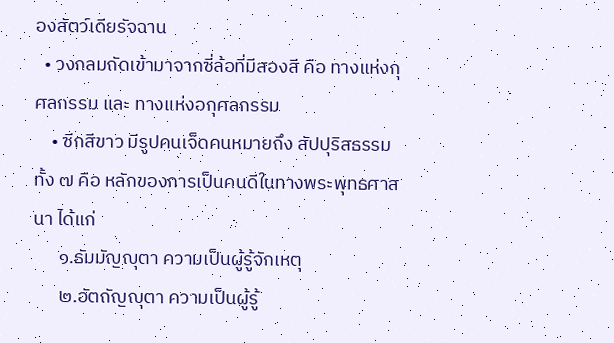องสัตว์เดียรัจฉาน
  • วงกลมถัดเข้ามาจากซี่ล้อที่มีสองสี คือ ทางแห่งกุศลกรรม และ ทางแห่งอกุศลกรรม
    • ซีกสีขาว มีรูปคนเจ็ดคนหมายถึง สัปปุริสธรรมทั้ง ๗ คือ หลักของการเป็นคนดีในทางพระพุทธศาสนา ได้แก่
      ๑.ธัมมัญญุตา ความเป็นผู้รู้จักเหตุ
      ๒.อัตถัญญุตา ความเป็นผู้รู้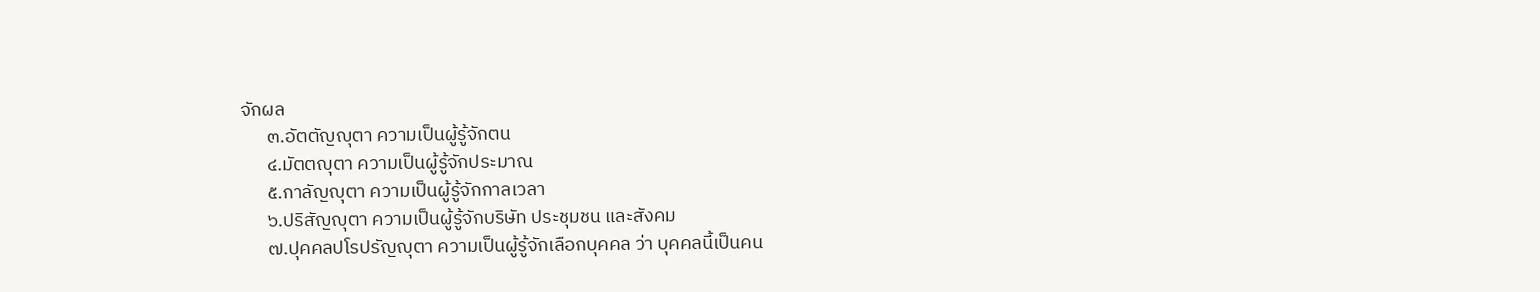จักผล
      ๓.อัตตัญญุตา ความเป็นผู้รู้จักตน
      ๔.มัตตญุตา ความเป็นผู้รู้จักประมาณ
      ๕.กาลัญญุตา ความเป็นผู้รู้จักกาลเวลา
      ๖.ปริสัญญุตา ความเป็นผู้รู้จักบริษัท ประชุมชน และสังคม
      ๗.ปุคคลปโรปรัญญุตา ความเป็นผู้รู้จักเลือกบุคคล ว่า บุคคลนี้เป็นคน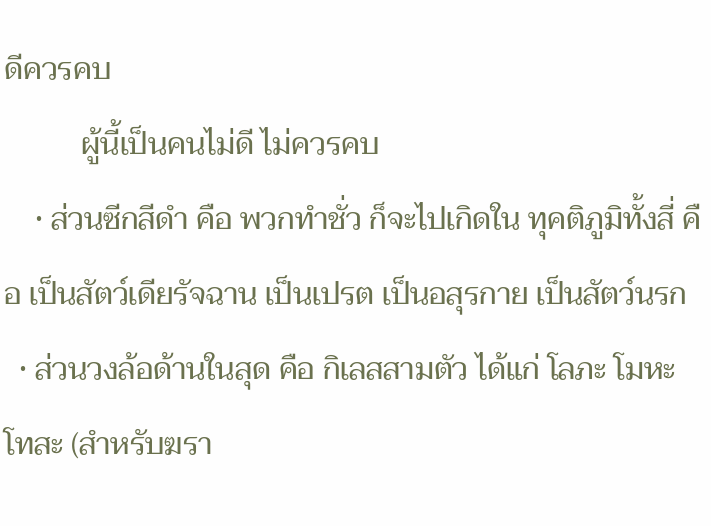ดีควรคบ
          ผู้นี้เป็นคนไม่ดี ไม่ควรคบ
    • ส่วนซีกสีดำ คือ พวกทำชั่ว ก็จะไปเกิดใน ทุคติภูมิทั้งสี่ คือ เป็นสัตว์เดียรัจฉาน เป็นเปรต เป็นอสุรกาย เป็นสัตว์นรก
  • ส่วนวงล้อด้านในสุด คือ กิเลสสามตัว ได้แก่ โลภะ โมหะ โทสะ (สำหรับฆรา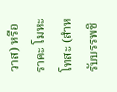วาส) หรือ ราคะ โมหะ โทสะ (สำหรับบรรพชิ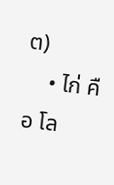ต)
    • ไก่ คือ โล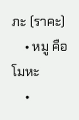ภะ (ราคะ)
    • หมู คือ โมหะ
    •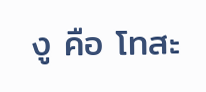งู คือ โทสะ